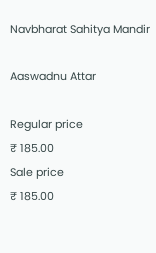Navbharat Sahitya Mandir

Aaswadnu Attar

Regular price
₹ 185.00
Sale price
₹ 185.00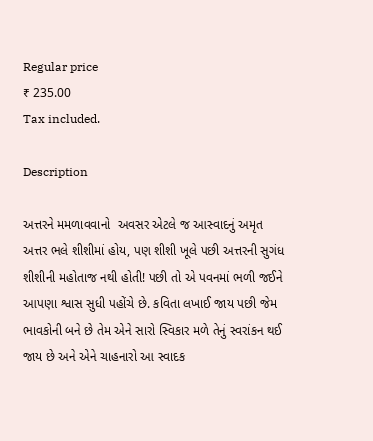Regular price
₹ 235.00
Tax included.

Description

અત્તરને મમળાવવાનો  અવસર એટલે જ આસ્વાદનું અમૃત
અત્તર ભલે શીશીમાં હોય, પણ શીશી ખૂલે પછી અત્તરની સુગંધ શીશીની મહોતાજ નથી હોતી! પછી તો એ પવનમાં ભળી જઈને આપણા શ્વાસ સુધી પહોંચે છે. કવિતા લખાઈ જાય પછી જેમ ભાવકોની બને છે તેમ એને સારો સ્વિકાર મળે તેનું સ્વરાંકન થઈ જાય છે અને એને ચાહનારો આ સ્વાદક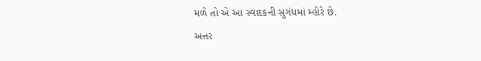મળે તો એ આ સ્વાદકની સુગંધમાં મ્હોરે છે.
અત્તર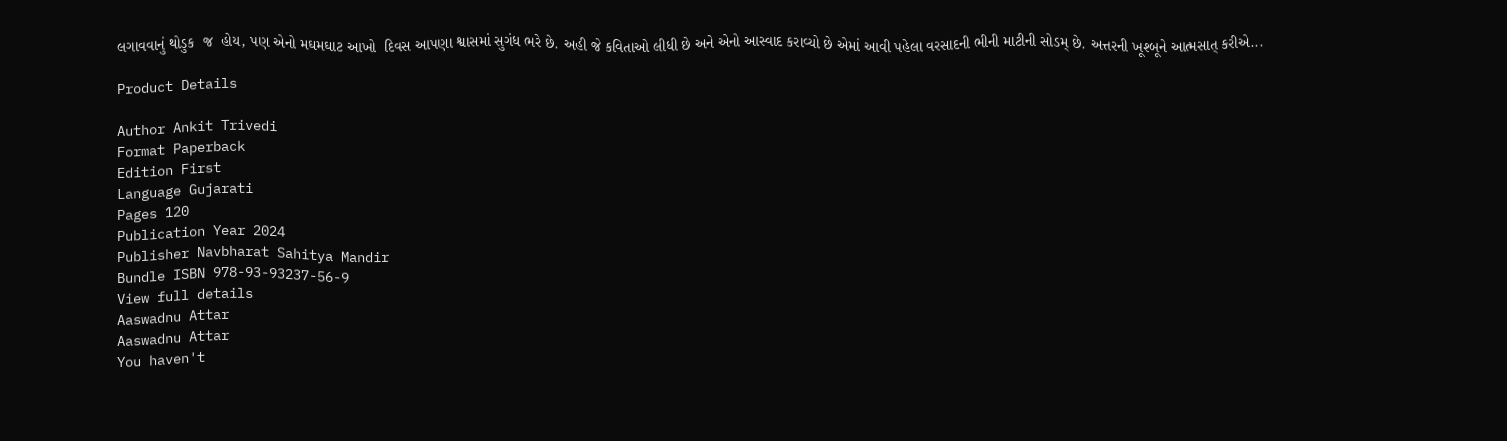લગાવવાનું થોડુક  જ  હોય, પણ એનો મઘમઘાટ આખો  દિવસ આપણા શ્વાસમાં સુગંધ ભરે છે. અહી જે કવિતાઓ લીધી છે અને એનો આસ્વાદ કરાવ્યો છે એમાં આવી પહેલા વરસાદની ભીની માટીની સોડમ્ છે. અત્તરની ખૂશ્બૂને આત્મસાત્ કરીએ...

Product Details

Author Ankit Trivedi
Format Paperback
Edition First
Language Gujarati
Pages 120
Publication Year 2024
Publisher Navbharat Sahitya Mandir
Bundle ISBN 978-93-93237-56-9
View full details
Aaswadnu Attar
Aaswadnu Attar
You haven't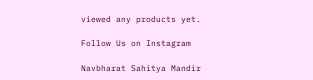viewed any products yet.

Follow Us on Instagram

Navbharat Sahitya Mandir